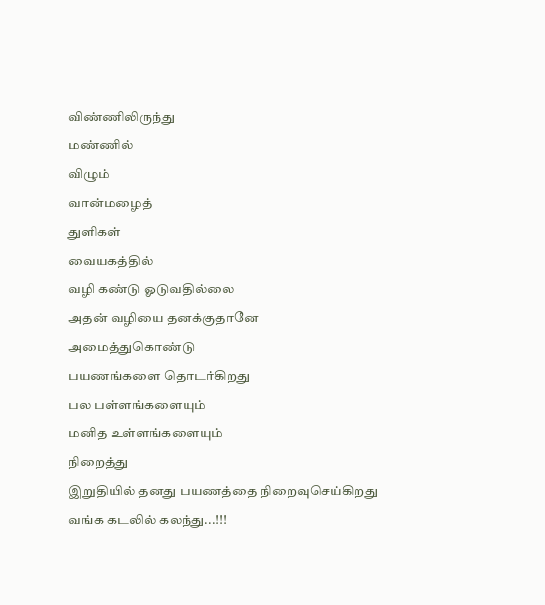விண்ணிலிருந்து
மண்ணில்
விழும்
வான்மழைத்
துளிகள்
வையகத்தில்
வழி கண்டு ஓடுவதில்லை
அதன் வழியை தனக்குதானே
அமைத்துகொண்டு
பயணங்களை தொடர்கிறது
பல பள்ளங்களையும்
மனித உள்ளங்களையும்
நிறைத்து
இறுதியில் தனது பயணத்தை நிறைவுசெய்கிறது
வங்க கடலில் கலந்து...!!!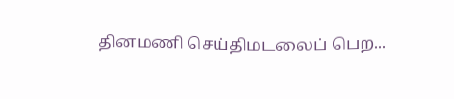தினமணி செய்திமடலைப் பெற...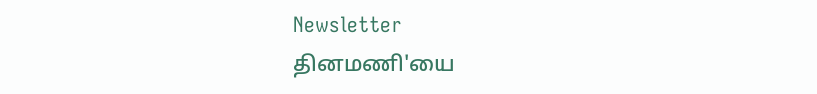Newsletter
தினமணி'யை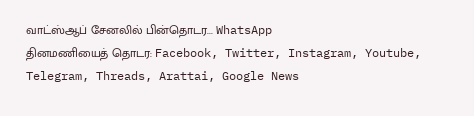வாட்ஸ்ஆப் சேனலில் பின்தொடர... WhatsApp
தினமணியைத் தொடர: Facebook, Twitter, Instagram, Youtube, Telegram, Threads, Arattai, Google News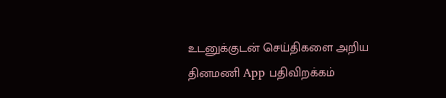உடனுக்குடன் செய்திகளை அறிய தினமணி App பதிவிறக்கம்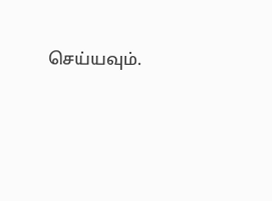செய்யவும்.